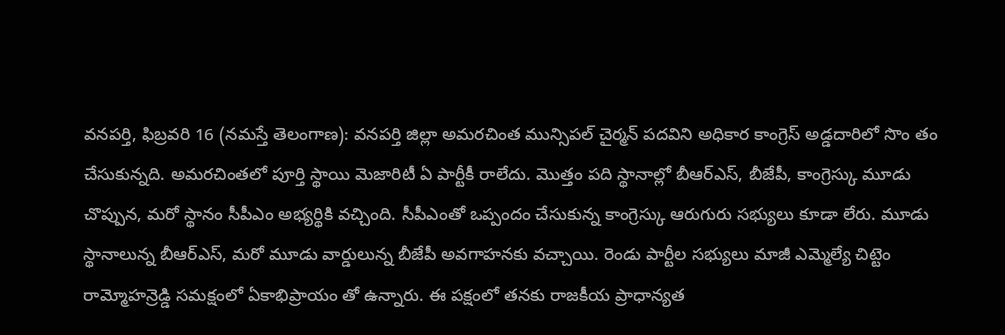వనపర్తి, ఫిబ్రవరి 16 (నమస్తే తెలంగాణ): వనపర్తి జిల్లా అమరచింత మున్సిపల్ చైర్మన్ పదవిని అధికార కాంగ్రెస్ అడ్డదారిలో సొం తం చేసుకున్నది. అమరచింతలో పూర్తి స్థాయి మెజారిటీ ఏ పార్టీకీ రాలేదు. మొత్తం పది స్థానాల్లో బీఆర్ఎస్, బీజేపీ, కాంగ్రెస్కు మూడు చొప్పున, మరో స్థానం సీపీఎం అభ్యర్థికి వచ్చింది. సీపీఎంతో ఒప్పందం చేసుకున్న కాంగ్రెస్కు ఆరుగురు సభ్యులు కూడా లేరు. మూడు స్థానాలున్న బీఆర్ఎస్, మరో మూడు వార్డులున్న బీజేపీ అవగాహనకు వచ్చాయి. రెండు పార్టీల సభ్యులు మాజీ ఎమ్మెల్యే చిట్టెం రామ్మోహన్రెడ్డి సమక్షంలో ఏకాభిప్రాయం తో ఉన్నారు. ఈ పక్షంలో తనకు రాజకీయ ప్రాధాన్యత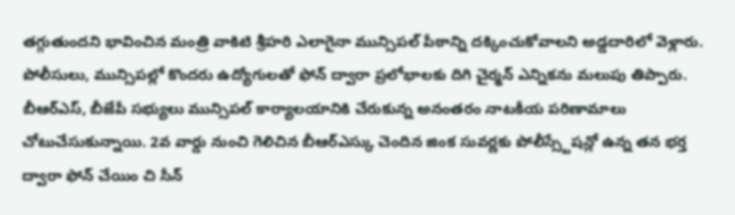తగ్గుతుందని భావించిన మంత్రి వాకిటి శ్రీహరి ఎలాగైనా మున్సిపల్ పీఠాన్ని దక్కించుకోవాలని అడ్డదారిలో వెళ్లారు.
పోలీసులు, మున్సిపల్లో కొందరు ఉద్యోగులతో ఫోన్ ద్వారా ప్రలోభాలకు దిగి చైర్మన్ ఎన్నికను మలుపు తిప్పారు. బీఆర్ఎస్, బీజేపీ సభ్యులు మున్సిపల్ కార్యాలయానికి చేరుకున్న అనంతరం నాటకీయ పరిణామాలు చోటుచేసుకున్నాయి. 2వ వార్డు నుంచి గెలిచిన బీఆర్ఎస్కు చెందిన జింక సువర్ణకు పోలీస్స్టేషన్లో ఉన్న తన భర్త ద్వారా ఫోన్ చేయిం చి సీన్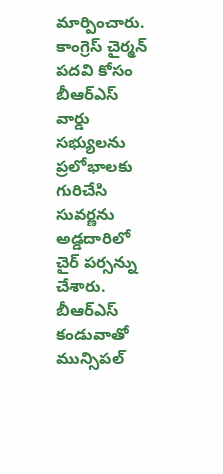మార్పించారు. కాంగ్రెస్ చైర్మన్ పదవి కోసం బీఆర్ఎస్ వార్డు సభ్యులను ప్రలోభాలకు గురిచేసి సువర్ణను అడ్డదారిలో చైర్ పర్సన్ను చేశారు. బీఆర్ఎస్ కండువాతో మున్సిపల్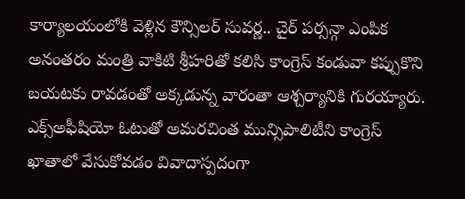కార్యాలయంలోకి వెళ్లిన కౌన్సిలర్ సువర్ణ.. చైర్ పర్సన్గా ఎంపిక అనంతరం మంత్రి వాకిటి శ్రీహరితో కలిసి కాంగ్రెస్ కండువా కప్పుకొని బయటకు రావడంతో అక్కడున్న వారంతా ఆశ్చర్యానికి గురయ్యారు. ఎక్స్అఫీషియో ఓటుతో అమరచింత మున్సిపాలిటీని కాంగ్రెస్ ఖాతాలో వేసుకోవడం వివాదాస్పదంగా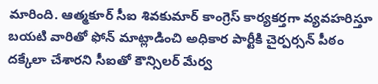మారింది. ఆత్మకూర్ సీఐ శివకుమార్ కాంగ్రెస్ కార్యకర్తగా వ్యవహరిస్తూ బయటి వారితో ఫోన్ మాట్లాడించి అధికార పార్టీకి చైర్పర్సన్ పీఠం దక్కేలా చేశారని సీఐతో కౌన్సిలర్ మేర్వ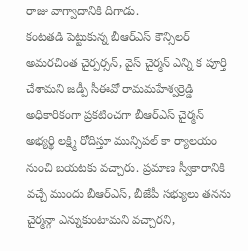రాజు వాగ్వాదానికి దిగాడు.
కంటతడి పెట్టుకున్న బీఆర్ఎస్ కౌన్సిలర్
అమరచింత చైర్పర్సన్, వైస్ చైర్మన్ ఎన్ని క పూర్తి చేశామని జడ్పీ సీఈవో రామమహేశ్వర్రెడ్డి అధికారికంగా ప్రకటించగా బీఆర్ఎస్ చైర్మన్ అభ్యర్థి లక్ష్మి రోదిస్తూ మున్సిపల్ కా ర్యాలయం నుంచి బయటకు వచ్చారు. ప్రమాణ స్వీకారానికి వచ్చే ముందు బీఆర్ఎస్, బీజేపీ సభ్యులు తనను చైర్మన్గా ఎన్నుకుంటామని వచ్చారని,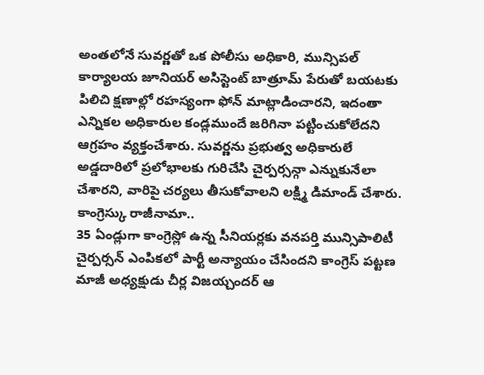అంతలోనే సువర్ణతో ఒక పోలీసు అధికారి, మున్సిపల్ కార్యాలయ జూనియర్ అసిస్టెంట్ బాత్రూమ్ పేరుతో బయటకు పిలిచి క్షణాల్లో రహస్యంగా ఫోన్ మాట్లాడించారని, ఇదంతా ఎన్నికల అధికారుల కండ్లముందే జరిగినా పట్టించుకోలేదని ఆగ్రహం వ్యక్తంచేశారు. సువర్ణను ప్రభుత్వ అధికారులే అడ్డదారిలో ప్రలోభాలకు గురిచేసి చైర్పర్సన్గా ఎన్నుకునేలా చేశారని, వారిపై చర్యలు తీసుకోవాలని లక్ష్మి డిమాండ్ చేశారు.
కాంగ్రెస్కు రాజీనామా..
35 ఏండ్లుగా కాంగ్రెస్లో ఉన్న సీనియర్లకు వనపర్తి మున్సిపాలిటీ చైర్పర్సన్ ఎంపికలో పార్టీ అన్యాయం చేసిందని కాంగ్రెస్ పట్టణ మాజీ అధ్యక్షుడు చీర్ల విజయ్చందర్ ఆ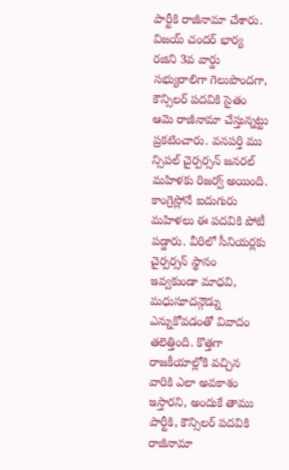పార్టీకి రాజీనామా చేశారు. విజయ్ చందర్ భార్య రజిని 3వ వార్డు సభ్యురాలిగా గెలుపొందగా, కౌన్సిలర్ పదవికి సైతం ఆమె రాజీనామా చేస్తున్నట్టు ప్రకటించారు. వనపర్తి ము న్సిపల్ చైర్పర్సన్ జనరల్ మహిళకు రిజర్వ్ అయింది. కాంగ్రెస్లోనే ఐదుగురు మహిళలు ఈ పదవికి పోటీ పడ్డారు. వీరిలో సీనియర్లకు చైర్పర్సన్ స్థానం ఇవ్వకుండా మాధవి, మధుసూదన్గౌడ్ను ఎన్నుకోవడంతో వివాదం తలెత్తింది. కొత్తగా రాజకీయాల్లోకి వచ్చిన వారికి ఎలా అవకాశం ఇస్తారని, అందుకే తాము పార్టీకి, కౌన్సిలర్ పదవికి రాజీనామా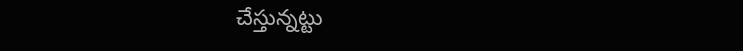చేస్తున్నట్టు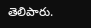తెలిపారు.